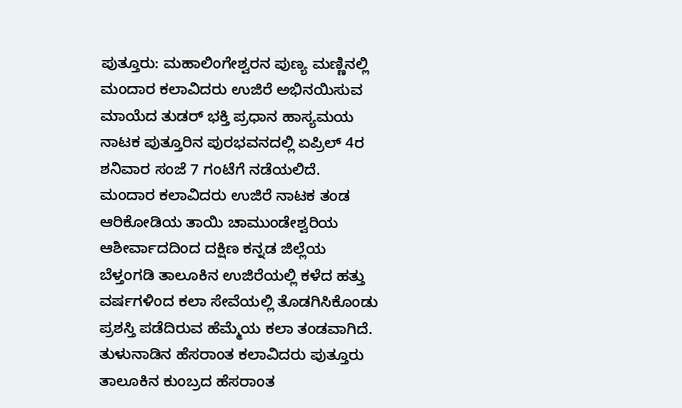ಪುತ್ತೂರು: ಮಹಾಲಿಂಗೇಶ್ವರನ ಪುಣ್ಯ ಮಣ್ಣಿನಲ್ಲಿ ಮಂದಾರ ಕಲಾವಿದರು ಉಜಿರೆ ಅಭಿನಯಿಸುವ ಮಾಯೆದ ತುಡರ್ ಭಕ್ತಿ ಪ್ರಧಾನ ಹಾಸ್ಯಮಯ ನಾಟಕ ಪುತ್ತೂರಿನ ಪುರಭವನದಲ್ಲಿ ಏಪ್ರಿಲ್ 4ರ ಶನಿವಾರ ಸಂಜೆ 7 ಗಂಟೆಗೆ ನಡೆಯಲಿದೆ.
ಮಂದಾರ ಕಲಾವಿದರು ಉಜಿರೆ ನಾಟಕ ತಂಡ ಆರಿಕೋಡಿಯ ತಾಯಿ ಚಾಮುಂಡೇಶ್ವರಿಯ ಆಶೀರ್ವಾದದಿಂದ ದಕ್ಷಿಣ ಕನ್ನಡ ಜಿಲ್ಲೆಯ ಬೆಳ್ತಂಗಡಿ ತಾಲೂಕಿನ ಉಜಿರೆಯಲ್ಲಿ ಕಳೆದ ಹತ್ತು ವರ್ಷಗಳಿಂದ ಕಲಾ ಸೇವೆಯಲ್ಲಿ ತೊಡಗಿಸಿಕೊಂಡು ಪ್ರಶಸ್ತಿ ಪಡೆದಿರುವ ಹೆಮ್ಮೆಯ ಕಲಾ ತಂಡವಾಗಿದೆ. ತುಳುನಾಡಿನ ಹೆಸರಾಂತ ಕಲಾವಿದರು ಪುತ್ತೂರು ತಾಲೂಕಿನ ಕುಂಬ್ರದ ಹೆಸರಾಂತ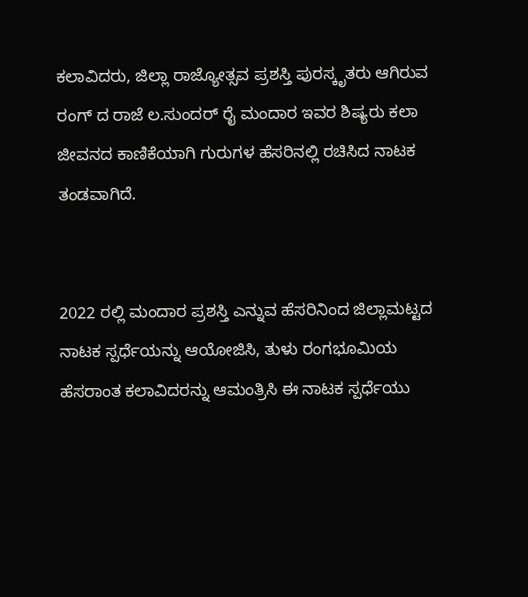ಕಲಾವಿದರು, ಜಿಲ್ಲಾ ರಾಜ್ಯೋತ್ಸವ ಪ್ರಶಸ್ತಿ ಪುರಸ್ಕೃತರು ಆಗಿರುವ ರಂಗ್ ದ ರಾಜೆ ಲ.ಸುಂದರ್ ರೈ ಮಂದಾರ ಇವರ ಶಿಷ್ಯರು ಕಲಾ ಜೀವನದ ಕಾಣಿಕೆಯಾಗಿ ಗುರುಗಳ ಹೆಸರಿನಲ್ಲಿ ರಚಿಸಿದ ನಾಟಕ ತಂಡವಾಗಿದೆ.


2022 ರಲ್ಲಿ ಮಂದಾರ ಪ್ರಶಸ್ತಿ ಎನ್ನುವ ಹೆಸರಿನಿಂದ ಜಿಲ್ಲಾಮಟ್ಟದ ನಾಟಕ ಸ್ಪರ್ಧೆಯನ್ನು ಆಯೋಜಿಸಿ, ತುಳು ರಂಗಭೂಮಿಯ ಹೆಸರಾಂತ ಕಲಾವಿದರನ್ನು ಆಮಂತ್ರಿಸಿ ಈ ನಾಟಕ ಸ್ಪರ್ಧೆಯು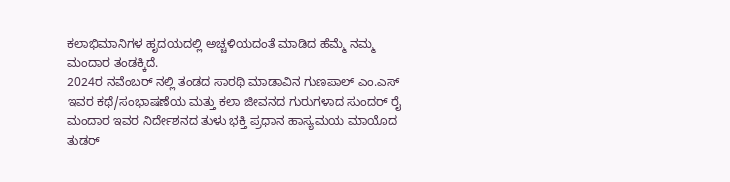ಕಲಾಭಿಮಾನಿಗಳ ಹೃದಯದಲ್ಲಿ ಅಚ್ಚಳಿಯದಂತೆ ಮಾಡಿದ ಹೆಮ್ಮೆ ನಮ್ಮ ಮಂದಾರ ತಂಡಕ್ಕಿದೆ.
2024ರ ನವೆಂಬರ್ ನಲ್ಲಿ ತಂಡದ ಸಾರಥಿ ಮಾಡಾವಿನ ಗುಣಪಾಲ್ ಎಂ.ಎಸ್ ಇವರ ಕಥೆ/ಸಂಭಾಷಣೆಯ ಮತ್ತು ಕಲಾ ಜೀವನದ ಗುರುಗಳಾದ ಸುಂದರ್ ರೈ ಮಂದಾರ ಇವರ ನಿರ್ದೇಶನದ ತುಳು ಭಕ್ತಿ ಪ್ರಧಾನ ಹಾಸ್ಯಮಯ ಮಾಯೊದ ತುಡರ್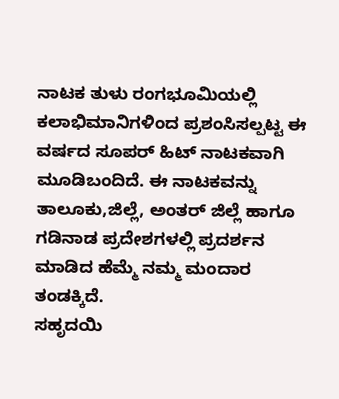ನಾಟಕ ತುಳು ರಂಗಭೂಮಿಯಲ್ಲಿ ಕಲಾಭಿಮಾನಿಗಳಿಂದ ಪ್ರಶಂಸಿಸಲ್ಪಟ್ಟ ಈ ವರ್ಷದ ಸೂಪರ್ ಹಿಟ್ ನಾಟಕವಾಗಿ ಮೂಡಿಬಂದಿದೆ. ಈ ನಾಟಕವನ್ನು ತಾಲೂಕು,ಜಿಲ್ಲೆ, ಅಂತರ್ ಜಿಲ್ಲೆ ಹಾಗೂ ಗಡಿನಾಡ ಪ್ರದೇಶಗಳಲ್ಲಿ ಪ್ರದರ್ಶನ ಮಾಡಿದ ಹೆಮ್ಮೆ ನಮ್ಮ ಮಂದಾರ ತಂಡಕ್ಕಿದೆ.
ಸಹೃದಯಿ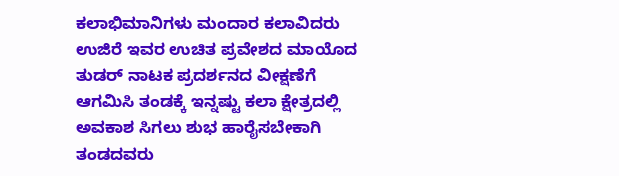ಕಲಾಭಿಮಾನಿಗಳು ಮಂದಾರ ಕಲಾವಿದರು ಉಜಿರೆ ಇವರ ಉಚಿತ ಪ್ರವೇಶದ ಮಾಯೊದ ತುಡರ್ ನಾಟಕ ಪ್ರದರ್ಶನದ ವೀಕ್ಷಣೆಗೆ ಆಗಮಿಸಿ ತಂಡಕ್ಕೆ ಇನ್ನಷ್ಟು ಕಲಾ ಕ್ಷೇತ್ರದಲ್ಲಿ ಅವಕಾಶ ಸಿಗಲು ಶುಭ ಹಾರೈಸಬೇಕಾಗಿ ತಂಡದವರು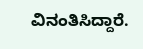ವಿನಂತಿಸಿದ್ದಾರೆ.